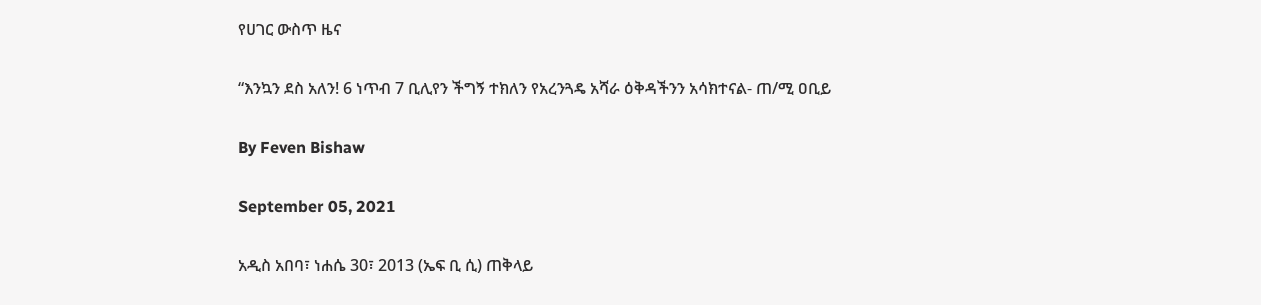የሀገር ውስጥ ዜና

“እንኳን ደስ አለን! 6 ነጥብ 7 ቢሊየን ችግኝ ተክለን የአረንጓዴ አሻራ ዕቅዳችንን አሳክተናል- ጠ/ሚ ዐቢይ

By Feven Bishaw

September 05, 2021

አዲስ አበባ፣ ነሐሴ 30፣ 2013 (ኤፍ ቢ ሲ) ጠቅላይ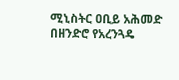ሚኒስትር ዐቢይ አሕመድ በዘንድሮ የአረንጓዴ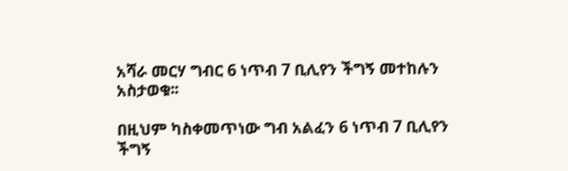አሻራ መርሃ ግብር 6 ነጥብ 7 ቢሊየን ችግኝ መተከሉን አስታወቁ፡፡

በዚህም ካስቀመጥነው ግብ አልፈን 6 ነጥብ 7 ቢሊየን ችግኝ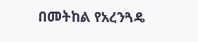በመትከል የአረንጓዴ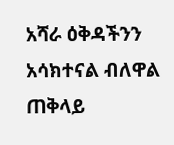አሻራ ዕቅዳችንን አሳክተናል ብለዋል ጠቅላይ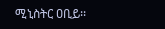ሚኒስትር ዐቢይ፡፡